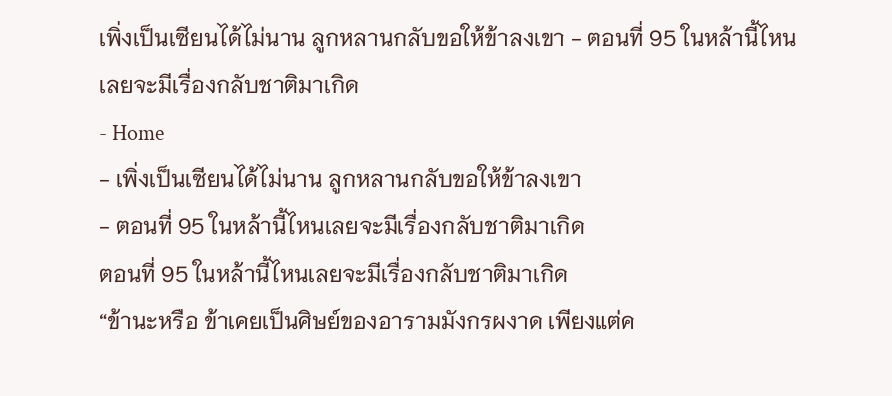เพิ่งเป็นเซียนได้ไม่นาน ลูกหลานกลับขอให้ข้าลงเขา - ตอนที่ 95 ในหล้านี้ไหนเลยจะมีเรื่องกลับชาติมาเกิด
- Home
- เพิ่งเป็นเซียนได้ไม่นาน ลูกหลานกลับขอให้ข้าลงเขา
- ตอนที่ 95 ในหล้านี้ไหนเลยจะมีเรื่องกลับชาติมาเกิด
ตอนที่ 95 ในหล้านี้ไหนเลยจะมีเรื่องกลับชาติมาเกิด
“ข้านะหรือ ข้าเคยเป็นศิษย์ของอารามมังกรผงาด เพียงแต่ค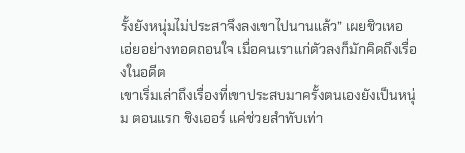รั้งยังหนุ่มไม่ประสาจึงลงเขาไปนานแล้ว” เผยชิวเหอ เอ่ยอย่างทอดถอนใจ เมื่อคนเราแก่ตัวลงก็มักคิดถึงเรื่องในอดีต
เขาเริ่มเล่าถึงเรื่องที่เขาประสบมาครั้งตนเองยังเป็นหนุ่ม ตอนแรก ชิงเออร์ แค่ช่วยสำทับเท่า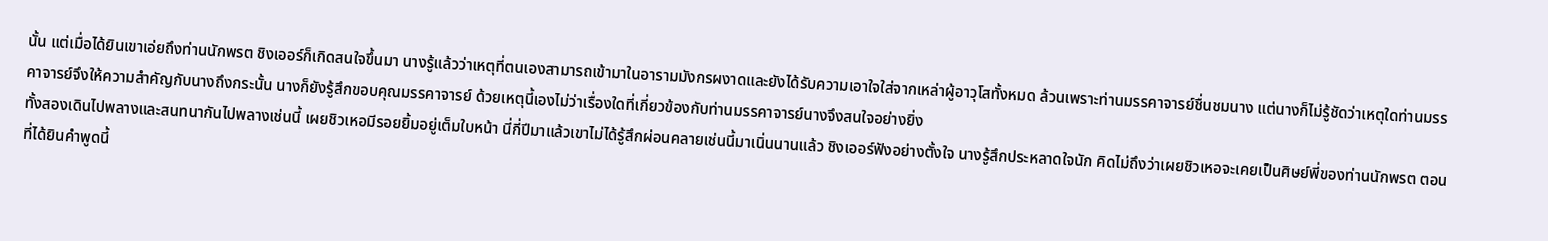นั้น แต่เมื่อได้ยินเขาเอ่ยถึงท่านนักพรต ชิงเออร์ก็เกิดสนใจขึ้นมา นางรู้แล้วว่าเหตุที่ตนเองสามารถเข้ามาในอารามมังกรผงาดและยังได้รับความเอาใจใส่จากเหล่าผู้อาวุโสทั้งหมด ล้วนเพราะท่านมรรคาจารย์ชื่นชมนาง แต่นางก็ไม่รู้ชัดว่าเหตุใดท่านมรรคาจารย์จึงให้ความสำคัญกับนางถึงกระนั้น นางก็ยังรู้สึกขอบคุณมรรคาจารย์ ด้วยเหตุนี้เองไม่ว่าเรื่องใดที่เกี่ยวข้องกับท่านมรรคาจารย์นางจึงสนใจอย่างยิ่ง
ทั้งสองเดินไปพลางและสนทนากันไปพลางเช่นนี้ เผยชิวเหอมีรอยยิ้มอยู่เต็มใบหน้า นี่กี่ปีมาแล้วเขาไม่ได้รู้สึกผ่อนคลายเช่นนี้มาเนิ่นนานแล้ว ชิงเออร์ฟังอย่างตั้งใจ นางรู้สึกประหลาดใจนัก คิดไม่ถึงว่าเผยชิวเหอจะเคยเป็นศิษย์พี่ของท่านนักพรต ตอนที่ได้ยินคำพูดนี้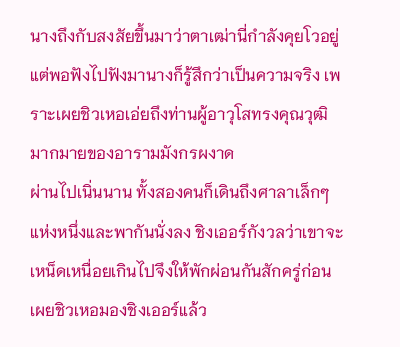นางถึงกับสงสัยขึ้นมาว่าตาเฒ่านี่กำลังคุยโวอยู่ แต่พอฟังไปฟังมานางก็รู้สึกว่าเป็นความจริง เพราะเผยชิวเหอเอ่ยถึงท่านผู้อาวุโสทรงคุณวุฒิมากมายของอารามมังกรผงาด
ผ่านไปเนิ่นนาน ทั้งสองคนก็เดินถึงศาลาเล็กๆ แห่งหนึ่งและพากันนั่งลง ชิงเออร์กังวลว่าเขาจะเหน็ดเหนื่อยเกินไปจึงให้พักผ่อนกันสักครู่ก่อน เผยชิวเหอมองชิงเออร์แล้ว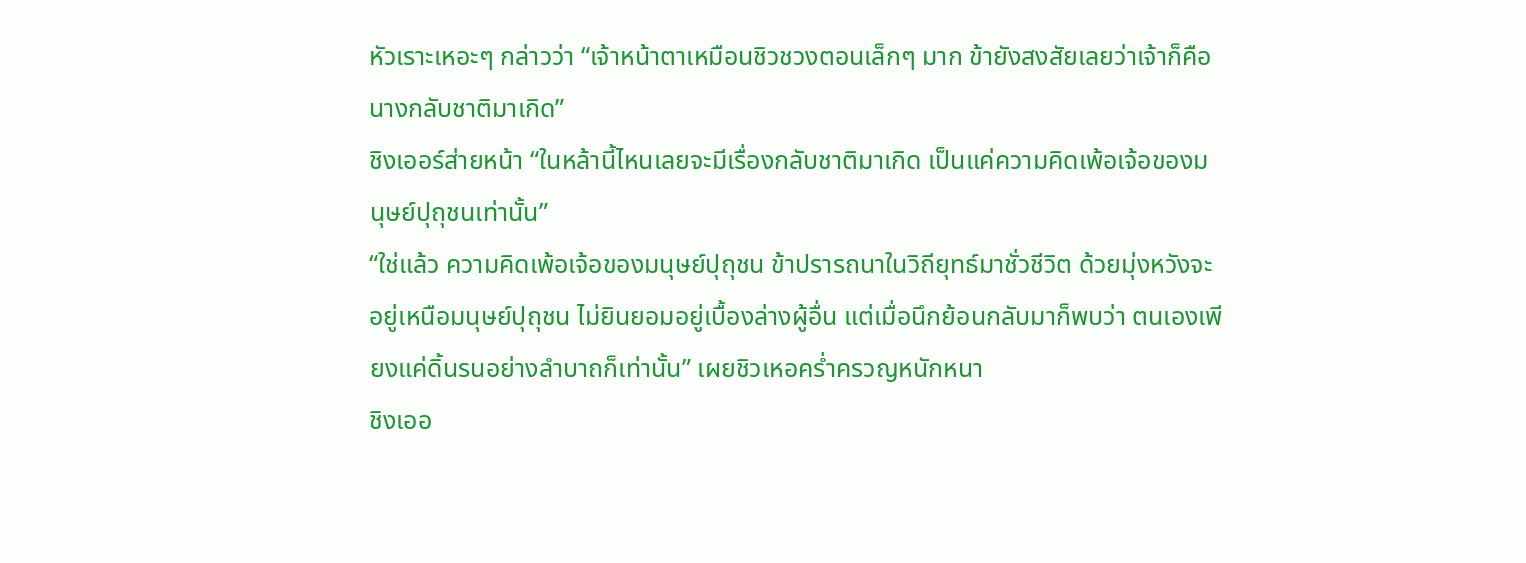หัวเราะเหอะๆ กล่าวว่า “เจ้าหน้าตาเหมือนชิวชวงตอนเล็กๆ มาก ข้ายังสงสัยเลยว่าเจ้าก็คือนางกลับชาติมาเกิด”
ชิงเออร์ส่ายหน้า “ในหล้านี้ไหนเลยจะมีเรื่องกลับชาติมาเกิด เป็นแค่ความคิดเพ้อเจ้อของมนุษย์ปุถุชนเท่านั้น”
“ใช่แล้ว ความคิดเพ้อเจ้อของมนุษย์ปุถุชน ข้าปรารถนาในวิถียุทธ์มาชั่วชีวิต ด้วยมุ่งหวังจะอยู่เหนือมนุษย์ปุถุชน ไม่ยินยอมอยู่เบื้องล่างผู้อื่น แต่เมื่อนึกย้อนกลับมาก็พบว่า ตนเองเพียงแค่ดิ้นรนอย่างลำบาถก็เท่านั้น” เผยชิวเหอคร่ำครวญหนักหนา
ชิงเออ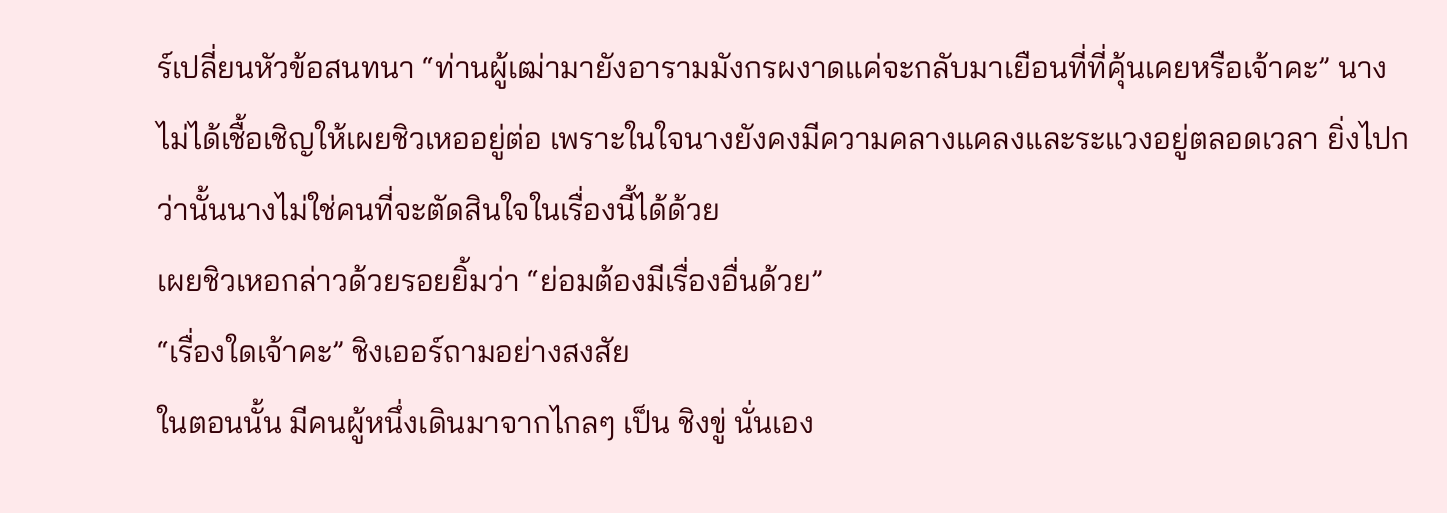ร์เปลี่ยนหัวข้อสนทนา “ท่านผู้เฒ่ามายังอารามมังกรผงาดแค่จะกลับมาเยือนที่ที่คุ้นเคยหรือเจ้าคะ” นางไม่ได้เชื้อเชิญให้เผยชิวเหออยู่ต่อ เพราะในใจนางยังคงมีความคลางแคลงและระแวงอยู่ตลอดเวลา ยิ่งไปกว่านั้นนางไม่ใช่คนที่จะตัดสินใจในเรื่องนี้ได้ด้วย
เผยชิวเหอกล่าวด้วยรอยยิ้มว่า “ย่อมต้องมีเรื่องอื่นด้วย”
“เรื่องใดเจ้าคะ” ชิงเออร์ถามอย่างสงสัย
ในตอนนั้น มีคนผู้หนึ่งเดินมาจากไกลๆ เป็น ชิงขู่ นั่นเอง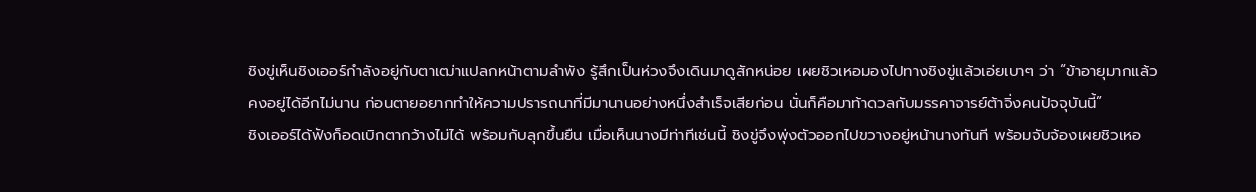ชิงขู่เห็นชิงเออร์กำลังอยู่กับตาเฒ่าแปลกหน้าตามลำพัง รู้สึกเป็นห่วงจึงเดินมาดูสักหน่อย เผยชิวเหอมองไปทางชิงขู่แล้วเอ่ยเบาๆ ว่า “ข้าอายุมากแล้วคงอยู่ได้อีกไม่นาน ก่อนตายอยากทำให้ความปรารถนาที่มีมานานอย่างหนึ่งสำเร็จเสียก่อน นั่นก็คือมาท้าดวลกับมรรคาจารย์ต้าจิ่งคนปัจจุบันนี้”
ชิงเออร์ได้ฟังก็อดเบิกตากว้างไม่ได้ พร้อมกับลุกขึ้นยืน เมื่อเห็นนางมีท่าทีเช่นนี้ ชิงขู่จึงพุ่งตัวออกไปขวางอยู่หน้านางทันที พร้อมจับจ้องเผยชิวเหอ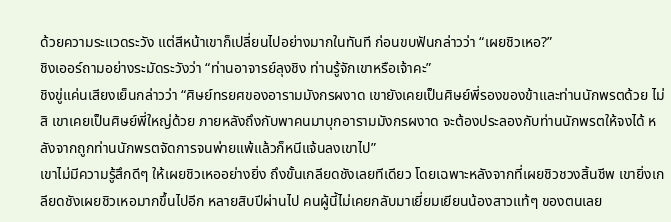ด้วยความระแวดระวัง แต่สีหน้าเขาก็เปลี่ยนไปอย่างมากในทันที ก่อนขบฟันกล่าวว่า “เผยชิวเหอ?”
ชิงเออร์ถามอย่างระมัดระวังว่า “ท่านอาจารย์ลุงชิง ท่านรู้จักเขาหรือเจ้าคะ”
ชิงขู่แค่นเสียงเย็นกล่าวว่า “ศิษย์ทรยศของอารามมังกรผงาด เขายังเคยเป็นศิษย์พี่รองของข้าและท่านนักพรตด้วย ไม่สิ เขาเคยเป็นศิษย์พี่ใหญ่ด้วย ภายหลังถึงกับพาคนมาบุกอารามมังกรผงาด จะต้องประลองกับท่านนักพรตให้จงได้ หลังจากถูกท่านนักพรตจัดการจนพ่ายแพ้แล้วก็หนีแจ้นลงเขาไป”
เขาไม่มีความรู้สึกดีๆ ให้เผยชิวเหออย่างยิ่ง ถึงขั้นเกลียดชังเลยทีเดียว โดยเฉพาะหลังจากที่เผยชิวชวงสิ้นชีพ เขายิ่งเกลียดชังเผยชิวเหอมากขึ้นไปอีก หลายสิบปีผ่านไป คนผู้นี้ไม่เคยกลับมาเยี่ยมเยียนน้องสาวแท้ๆ ของตนเลย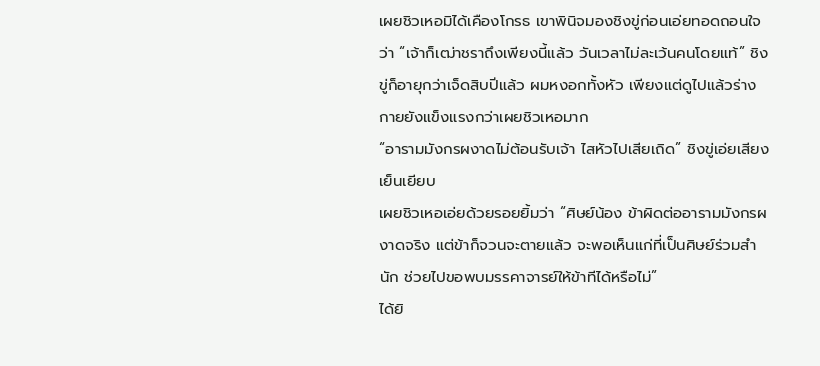เผยชิวเหอมิได้เคืองโกรธ เขาพินิจมองชิงขู่ก่อนเอ่ยทอดถอนใจว่า “เจ้าก็เฒ่าชราถึงเพียงนี้แล้ว วันเวลาไม่ละเว้นคนโดยแท้” ชิงขู่ก็อายุกว่าเจ็ดสิบปีแล้ว ผมหงอกทั้งหัว เพียงแต่ดูไปแล้วร่างกายยังแข็งแรงกว่าเผยชิวเหอมาก
“อารามมังกรผงาดไม่ต้อนรับเจ้า ไสหัวไปเสียเถิด” ชิงขู่เอ่ยเสียงเย็นเยียบ
เผยชิวเหอเอ่ยด้วยรอยยิ้มว่า “ศิษย์น้อง ข้าผิดต่ออารามมังกรผงาดจริง แต่ข้าก็จวนจะตายแล้ว จะพอเห็นแก่ที่เป็นศิษย์ร่วมสำนัก ช่วยไปขอพบมรรคาจารย์ให้ข้าทีได้หรือไม่”
ได้ยิ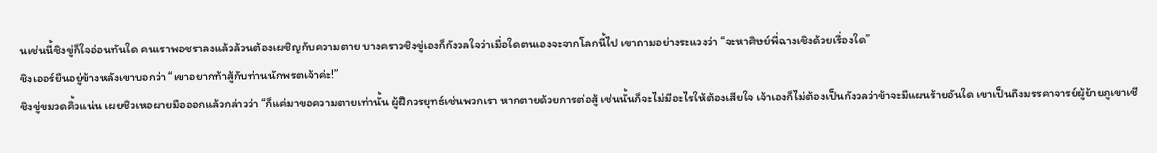นเช่นนี้ชิงขู่ก็ใจอ่อนทันใด คนเราพอชราลงแล้วล้วนต้องเผชิญกับความตาย บางคราวชิงขู่เองก็กังวลใจว่าเมื่อใดตนเองจะจากโลกนี้ไป เขาถามอย่างระแวงว่า “จะหาศิษย์พี่ฉางเชิงด้วยเรื่องใด”
ชิงเออร์ยืนอยู่ข้างหลังเขาบอกว่า “เขาอยากท้าสู้กับท่านนักพรตเจ้าค่ะ!”
ชิงขู่ขมวดคิ้วแน่น เผยชิวเหอผายมือออกแล้วกล่าวว่า “ก็แค่มาขอความตายเท่านั้น ผู้ฝึกวรยุทธ์เช่นพวกเรา หากตายด้วยการต่อสู้ เช่นนั้นก็จะไม่มีอะไรให้ต้องเสียใจ เจ้าเองก็ไม่ต้องเป็นกังวลว่าข้าจะมีแผนร้ายอันใด เขาเป็นถึงมรรคาจารย์ผู้ย้ายภูเขาเชี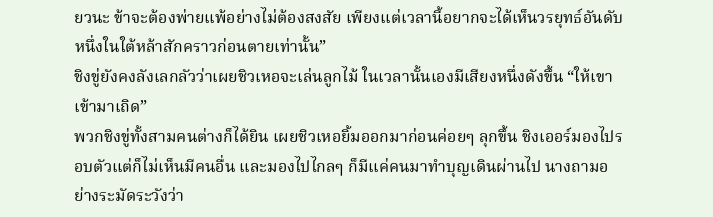ยวนะ ข้าจะต้องพ่ายแพ้อย่างไม่ต้องสงสัย เพียงแต่เวลานี้อยากจะได้เห็นวรยุทธ์อันดับหนึ่งในใต้หล้าสักคราวก่อนตายเท่านั้น”
ชิงขู่ยังคงลังเลกลัวว่าเผยชิวเหอจะเล่นลูกไม้ ในเวลานั้นเองมีเสียงหนึ่งดังขึ้น “ให้เขาเข้ามาเถิด”
พวกชิงขู่ทั้งสามคนต่างก็ได้ยิน เผยชิวเหอยิ้มออกมาก่อนค่อยๆ ลุกขึ้น ชิงเออร์มองไปรอบตัวแต่ก็ไม่เห็นมีคนอื่น และมองไปไกลๆ ก็มีแค่คนมาทำบุญเดินผ่านไป นางถามอย่างระมัดระวังว่า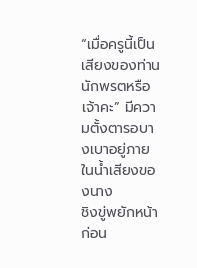“เมื่อครูนี้เป็นเสียงของท่านนักพรตหรือเจ้าคะ” มีความตั้งตารอบางเบาอยู่ภายในน้ำเสียงของนาง
ชิงขู่พยักหน้าก่อน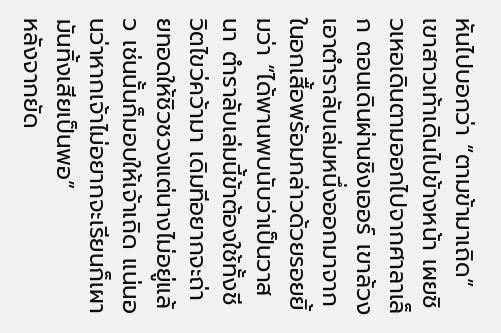หันไปบอกว่า “ตามข้ามาเถิด” เขาสาวเท้าเดินไปข้างหน้า เผยชิวเหอเดินตามออกไปจากศาลาเล็ก ตอนเดินผ่านชิงเออร์ เขาล้วงเอาตำราลับเล่มหนึ่งออกมาจากในอกเสื้อพร้อมกล่าวด้วยรอยยิ้มว่า “ได้พานพบนับว่าเป็นวาสนา ตำราลับเล่มนี้ข้าต้องใช้ทั้งชีวิตไขว่คว้ามา เดิมทีอยากจะถ่ายทอดให้ชิวชวงแต่นางไม่อยู่แล้ว เช่นนั้นก็มอบให้เจ้าเถิด แน่นอนว่าหากเจ้าไม่อยากจะเรียนก็เผามันทิ้งเสียเป็นพอ”
หลังจากยัด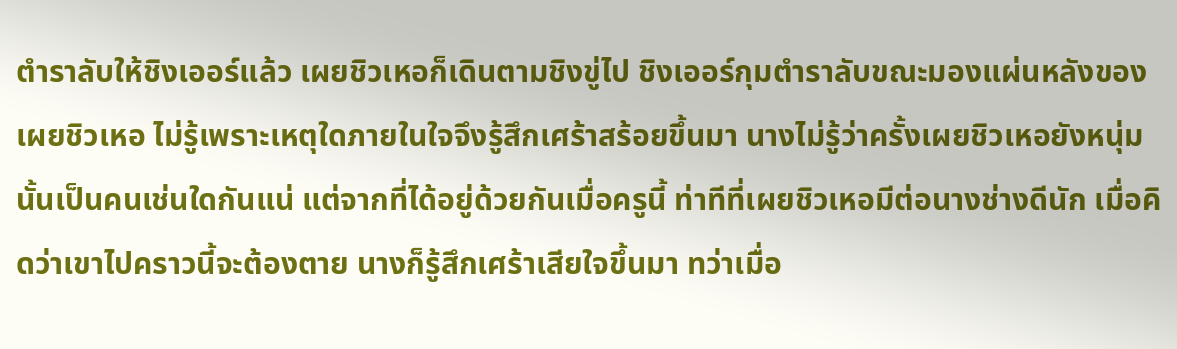ตำราลับให้ชิงเออร์แล้ว เผยชิวเหอก็เดินตามชิงขู่ไป ชิงเออร์กุมตำราลับขณะมองแผ่นหลังของเผยชิวเหอ ไม่รู้เพราะเหตุใดภายในใจจึงรู้สึกเศร้าสร้อยขึ้นมา นางไม่รู้ว่าครั้งเผยชิวเหอยังหนุ่มนั้นเป็นคนเช่นใดกันแน่ แต่จากที่ได้อยู่ด้วยกันเมื่อครูนี้ ท่าทีที่เผยชิวเหอมีต่อนางช่างดีนัก เมื่อคิดว่าเขาไปคราวนี้จะต้องตาย นางก็รู้สึกเศร้าเสียใจขึ้นมา ทว่าเมื่อ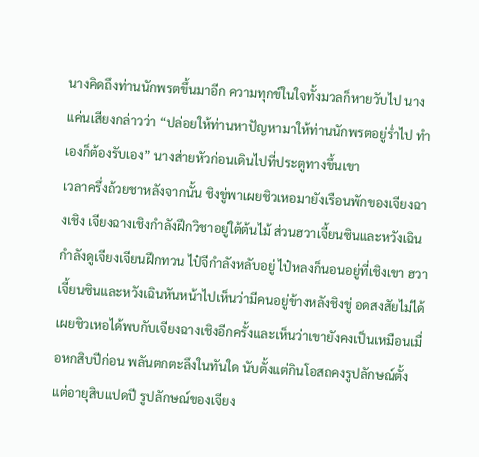นางคิดถึงท่านนักพรตขึ้นมาอีก ความทุกข์ในใจทั้งมวลก็หายวับไป นางแค่นเสียงกล่าวว่า “ปล่อยให้ท่านหาปัญหามาให้ท่านนักพรตอยู่ร่ำไป ทำเองก็ต้องรับเอง” นางส่ายหัวก่อนเดินไปที่ประตูทางขึ้นเขา
เวลาครึ่งถ้วยชาหลังจากนั้น ชิงขู่พาเผยชิวเหอมายังเรือนพักของเจียงฉางเชิง เจียงฉางเชิงกำลังฝึกวิชาอยู่ใต้ต้นไม้ ส่วนฮวาเจี้ยนซินและหวังเฉินกำลังดูเจียงเจียนฝึกทวน ไป๋จีกำลังหลับอยู่ ไป๋หลงก็นอนอยู่ที่เชิงเขา ฮวาเจี้ยนซินและหวังเฉินหันหน้าไปเห็นว่ามีคนอยู่ข้างหลังชิงขู่ อดสงสัยไม่ได้
เผยชิวเหอได้พบกับเจียงฉางเชิงอีกครั้งและเห็นว่าเขายังคงเป็นเหมือนเมื่อหกสิบปีก่อน พลันตกตะลึงในทันใด นับตั้งแต่กินโอสถคงรูปลักษณ์ตั้งแต่อายุสิบแปดปี รูปลักษณ์ของเจียง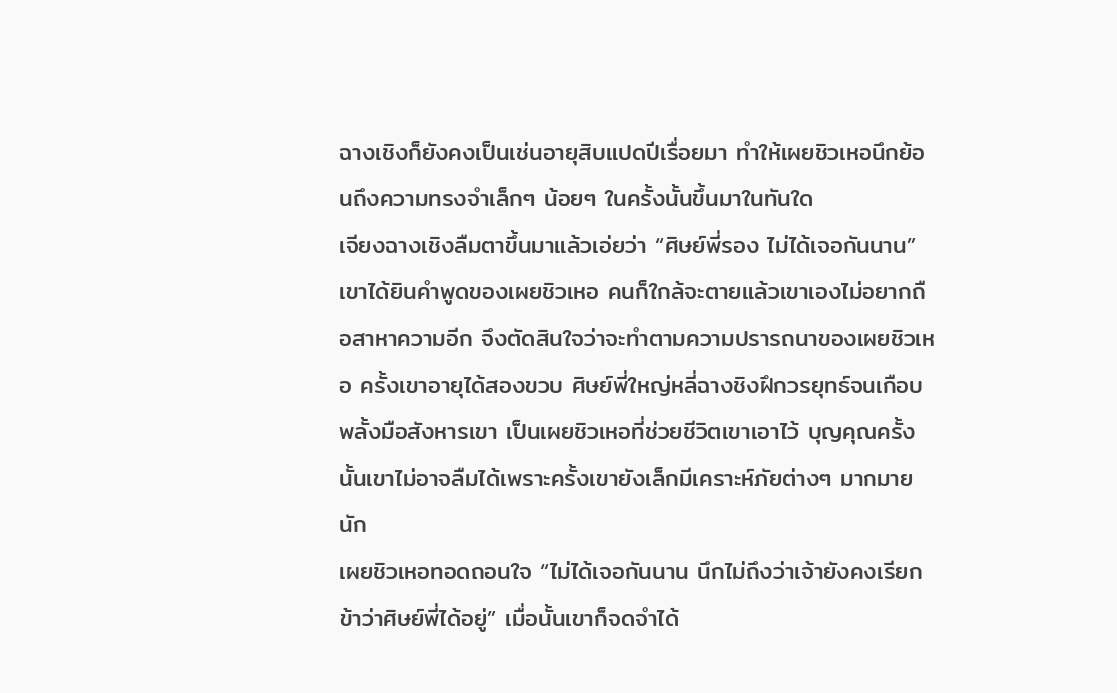ฉางเชิงก็ยังคงเป็นเช่นอายุสิบแปดปีเรื่อยมา ทำให้เผยชิวเหอนึกย้อนถึงความทรงจำเล็กๆ น้อยๆ ในครั้งนั้นขึ้นมาในทันใด
เจียงฉางเชิงลืมตาขึ้นมาแล้วเอ่ยว่า “ศิษย์พี่รอง ไม่ได้เจอกันนาน” เขาได้ยินคำพูดของเผยชิวเหอ คนก็ใกล้จะตายแล้วเขาเองไม่อยากถือสาหาความอีก จึงตัดสินใจว่าจะทำตามความปรารถนาของเผยชิวเหอ ครั้งเขาอายุได้สองขวบ ศิษย์พี่ใหญ่หลี่ฉางชิงฝึกวรยุทธ์จนเกือบพลั้งมือสังหารเขา เป็นเผยชิวเหอที่ช่วยชีวิตเขาเอาไว้ บุญคุณครั้งนั้นเขาไม่อาจลืมได้เพราะครั้งเขายังเล็กมีเคราะห์ภัยต่างๆ มากมายนัก
เผยชิวเหอทอดถอนใจ “ไม่ได้เจอกันนาน นึกไม่ถึงว่าเจ้ายังคงเรียกข้าว่าศิษย์พี่ได้อยู่” เมื่อนั้นเขาก็จดจำได้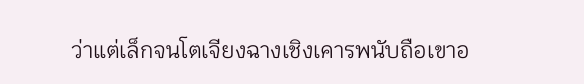ว่าแต่เล็กจนโตเจียงฉางเชิงเคารพนับถือเขาอ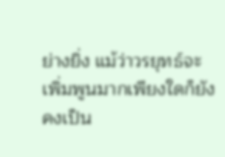ย่างยิ่ง แม้ว่าวรยุทธ์จะเพิ่มพูนมากเพียงใดก็ยังคงเป็น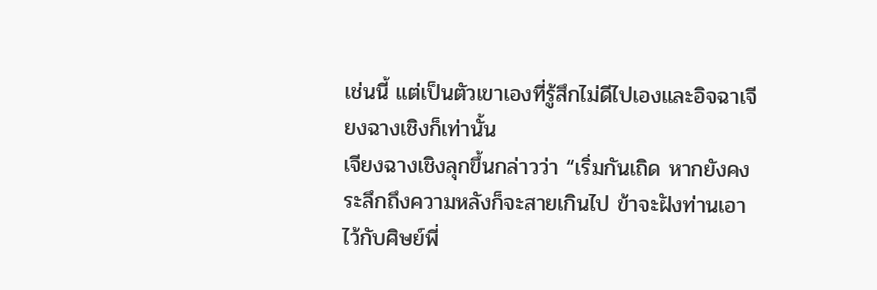เช่นนี้ แต่เป็นตัวเขาเองที่รู้สึกไม่ดีไปเองและอิจฉาเจียงฉางเชิงก็เท่านั้น
เจียงฉางเชิงลุกขึ้นกล่าวว่า “เริ่มกันเถิด หากยังคงระลึกถึงความหลังก็จะสายเกินไป ข้าจะฝังท่านเอาไว้กับศิษย์พี่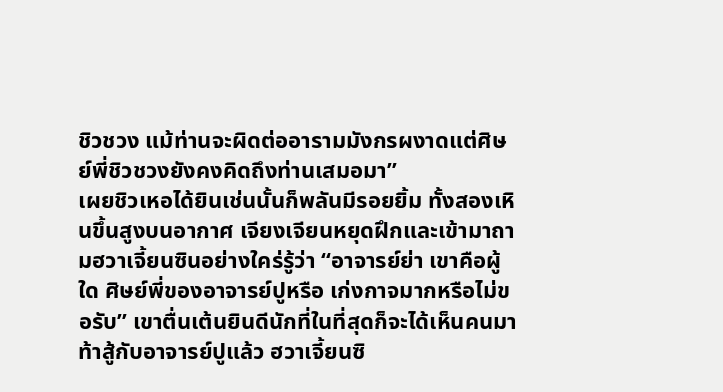ชิวชวง แม้ท่านจะผิดต่ออารามมังกรผงาดแต่ศิษย์พี่ชิวชวงยังคงคิดถึงท่านเสมอมา”
เผยชิวเหอได้ยินเช่นนั้นก็พลันมีรอยยิ้ม ทั้งสองเหินขึ้นสูงบนอากาศ เจียงเจียนหยุดฝึกและเข้ามาถามฮวาเจี้ยนซินอย่างใคร่รู้ว่า “อาจารย์ย่า เขาคือผู้ใด ศิษย์พี่ของอาจารย์ปูหรือ เก่งกาจมากหรือไม่ขอรับ” เขาตื่นเต้นยินดีนักที่ในที่สุดก็จะได้เห็นคนมาท้าสู้กับอาจารย์ปูแล้ว ฮวาเจี้ยนซิ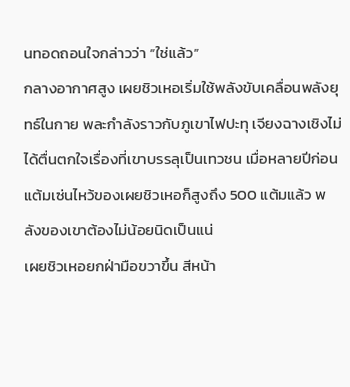นทอดถอนใจกล่าวว่า “ใช่แล้ว”
กลางอากาศสูง เผยชิวเหอเริ่มใช้พลังขับเคลื่อนพลังยุทธ์ในกาย พละกำลังราวกับภูเขาไฟปะทุ เจียงฉางเชิงไม่ได้ตื่นตกใจเรื่องที่เขาบรรลุเป็นเทวชน เมื่อหลายปีก่อนแต้มเซ่นไหว้ของเผยชิวเหอก็สูงถึง 500 แต้มแล้ว พลังของเขาต้องไม่น้อยนิดเป็นแน่
เผยชิวเหอยกฝ่ามือขวาขึ้น สีหน้า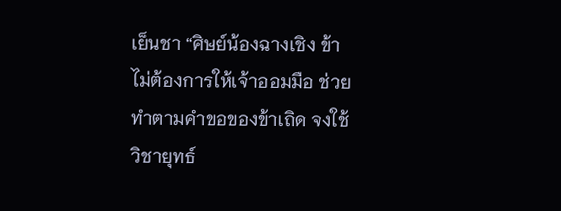เย็นชา “ศิษย์น้องฉางเชิง ข้าไม่ต้องการให้เจ้าออมมือ ช่วยทำตามคำขอของข้าเถิด จงใช้วิชายุทธ์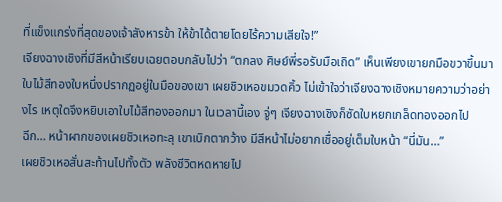ที่แข็งแกร่งที่สุดของเจ้าสังหารข้า ให้ข้าได้ตายโดยไร้ความเสียใจ!”
เจียงฉางเชิงที่มีสีหน้าเรียบเฉยตอบกลับไปว่า “ตกลง ศิษย์พี่รอรับมือเถิด” เห็นเพียงเขายกมือขวาขึ้นมา ใบไม้สีทองใบหนึ่งปรากฏอยู่ในมือของเขา เผยชิวเหอขมวดคิ้ว ไม่เข้าใจว่าเจียงฉางเชิงหมายความว่าอย่างไร เหตุใดจึงหยิบเอาใบไม้สีทองออกมา ในเวลานี้เอง จู่ๆ เจียงฉางเชิงก็ซัดใบหยกเกล็ดทองออกไป
ฉีก… หน้าผากของเผยชิวเหอทะลุ เขาเบิกตากว้าง มีสีหน้าไม่อยากเชื่ออยู่เต็มใบหน้า “นี่มัน…”
เผยชิวเหอสั่นสะท้านไปทั้งตัว พลังชีวิตหดหายไป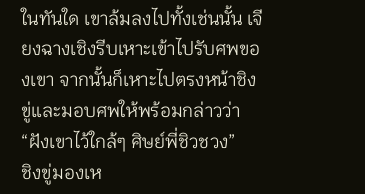ในทันใด เขาล้มลงไปทั้งเช่นนั้น เจียงฉางเชิงรีบเหาะเข้าไปรับศพของเขา จากนั้นก็เหาะไปตรงหน้าชิงขู่และมอบศพให้พร้อมกล่าวว่า “ฝังเขาไว้ใกล้ๆ ศิษย์พี่ชิวชวง”
ชิงขู่มองเห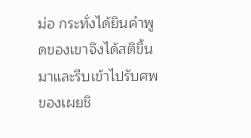ม่อ กระทั่งได้ยินคำพูดของเขาจึงได้สติขึ้นมาและรีบเข้าไปรับศพของเผยชิ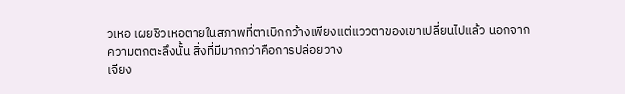วเหอ เผยชิวเหอตายในสภาพที่ตาเบิกกว้างเพียงแต่แววตาของเขาเปลี่ยนไปแล้ว นอกจากความตกตะลึงนั้น สิ่งที่มีมากกว่าคือการปล่อยวาง
เจียง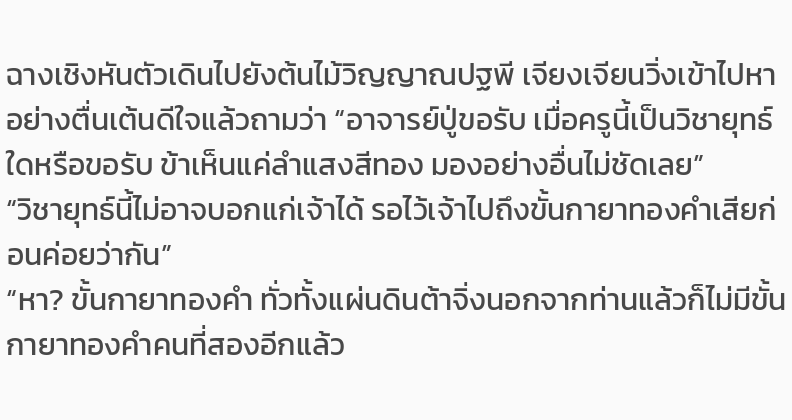ฉางเชิงหันตัวเดินไปยังต้นไม้วิญญาณปฐพี เจียงเจียนวิ่งเข้าไปหาอย่างตื่นเต้นดีใจแล้วถามว่า “อาจารย์ปู่ขอรับ เมื่อครูนี้เป็นวิชายุทธ์ใดหรือขอรับ ข้าเห็นแค่ลำแสงสีทอง มองอย่างอื่นไม่ชัดเลย”
“วิชายุทธ์นี้ไม่อาจบอกแก่เจ้าได้ รอไว้เจ้าไปถึงขั้นกายาทองคำเสียก่อนค่อยว่ากัน”
“หา? ขั้นกายาทองคำ ทั่วทั้งแผ่นดินต้าจิ่งนอกจากท่านแล้วก็ไม่มีขั้นกายาทองคำคนที่สองอีกแล้ว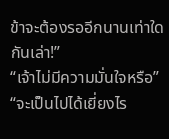ข้าจะต้องรออีกนานเท่าใดกันเล่า!”
“เจ้าไม่มีความมั่นใจหรือ”
“จะเป็นไปได้เยี่ยงไร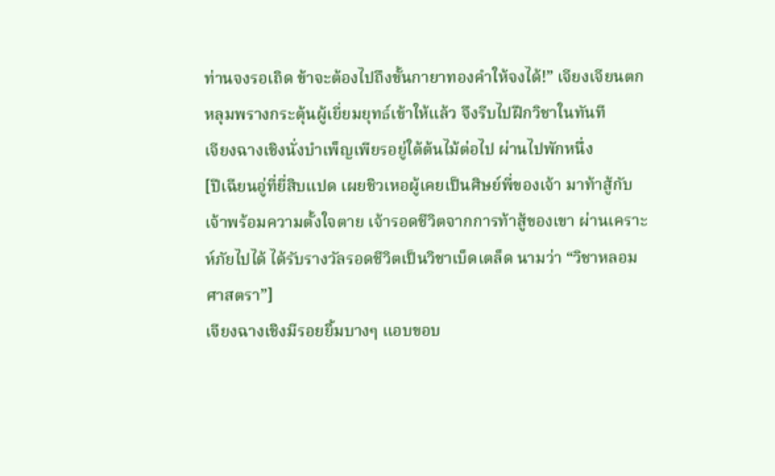ท่านจงรอเถิด ข้าจะต้องไปถึงขั้นกายาทองคำให้จงได้!” เจียงเจียนตกหลุมพรางกระตุ้นผู้เยี่ยมยุทธ์เข้าให้แล้ว จึงรีบไปฝึกวิชาในทันที
เจียงฉางเชิงนั่งบำเพ็ญเพียรอยู่ใต้ต้นไม้ต่อไป ผ่านไปพักหนึ่ง
[ปีเฉียนอู่ที่ยี่สิบแปด เผยชิวเหอผู้เคยเป็นศิษย์พี่ของเจ้า มาท้าสู้กับเจ้าพร้อมความตั้งใจตาย เจ้ารอดชีวิตจากการท้าสู้ของเขา ผ่านเคราะห์ภัยไปได้ ได้รับรางวัลรอดชีวิตเป็นวิชาเบ็ดเตล็ด นามว่า “วิชาหลอมศาสตรา”]
เจียงฉางเชิงมีรอยยิ้มบางๆ แอบขอบ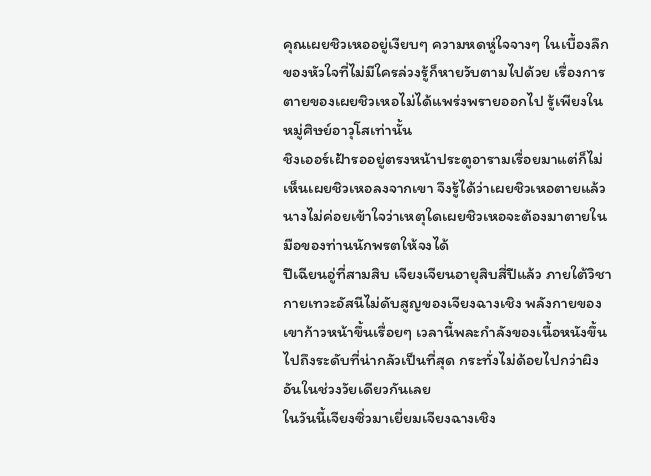คุณเผยชิวเหออยู่เงียบๆ ความหดหู่ใจจางๆ ในเบื้องลึกของหัวใจที่ไม่มีใครล่วงรู้ก็หายวับตามไปด้วย เรื่องการตายของเผยชิวเหอไม่ได้แพร่งพรายออกไป รู้เพียงในหมู่ศิษย์อาวุโสเท่านั้น
ชิงเออร์เฝ้ารออยู่ตรงหน้าประตูอารามเรื่อยมาแต่ก็ไม่เห็นเผยชิวเหอลงจากเขา จึงรู้ได้ว่าเผยชิวเหอตายแล้ว นางไม่ค่อยเข้าใจว่าเหตุใดเผยชิวเหอจะต้องมาตายในมือของท่านนักพรตให้จงได้
ปีเฉียนอู่ที่สามสิบ เจียงเจียนอายุสิบสี่ปีแล้ว ภายใต้วิชากายเทวะอัสนีไม่ดับสูญของเจียงฉางเชิง พลังกายของเขาก้าวหน้าขึ้นเรื่อยๆ เวลานี้พละกำลังของเนื้อหนังขึ้นไปถึงระดับที่น่ากลัวเป็นที่สุด กระทั่งไม่ด้อยไปกว่าผิงอันในช่วงวัยเดียวกันเลย
ในวันนี้เจียงซิ่วมาเยี่ยมเจียงฉางเชิง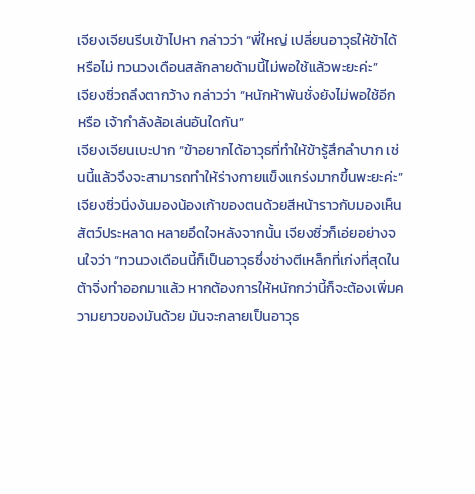เจียงเจียนรีบเข้าไปหา กล่าวว่า “พี่ใหญ่ เปลี่ยนอาวุธให้ข้าได้หรือไม่ ทวนวงเดือนสลักลายด้ามนี้ไม่พอใช้แล้วพะยะค่ะ”
เจียงซิ่วถลึงตากว้าง กล่าวว่า “หนักห้าพันชั่งยังไม่พอใช้อีกหรือ เจ้ากำลังล้อเล่นอันใดกัน”
เจียงเจียนเบะปาก “ข้าอยากได้อาวุธที่ทำให้ข้ารู้สึกลำบาก เช่นนี้แล้วจึงจะสามารถทำให้ร่างกายแข็งแกร่งมากขึ้นพะยะค่ะ”
เจียงซิ่วนิ่งงันมองน้องเก้าของตนด้วยสีหน้าราวกับมองเห็นสัตว์ประหลาด หลายอึดใจหลังจากนั้น เจียงซิ่วก็เอ่ยอย่างจนใจว่า “ทวนวงเดือนนี้ก็เป็นอาวุธซึ่งช่างตีเหล็กที่เก่งที่สุดในต้าจิ่งทำออกมาแล้ว หากต้องการให้หนักกว่านี้ก็จะต้องเพิ่มความยาวของมันด้วย มันจะกลายเป็นอาวุธ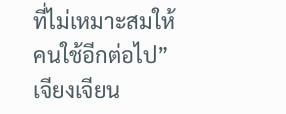ที่ไม่เหมาะสมให้คนใช้อีกต่อไป”
เจียงเจียน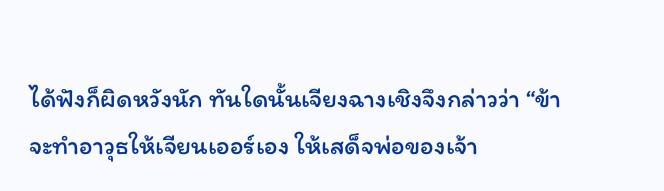ได้ฟังก็ผิดหวังนัก ทันใดนั้นเจียงฉางเชิงจึงกล่าวว่า “ข้าจะทำอาวุธให้เจียนเออร์เอง ให้เสด็จพ่อของเจ้า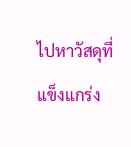ไปหาวัสดุที่แข็งแกร่ง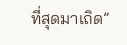ที่สุดมาเถิด”